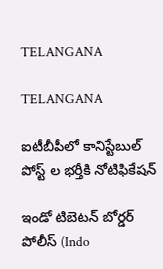TELANGANA

TELANGANA

ఐటీబీపీలో కానిస్టేబుల్ పోస్ట్ ల భర్తీకి నోటిఫికేషన్

ఇండో టిబెటన్ బోర్డర్ పోలీస్ (Indo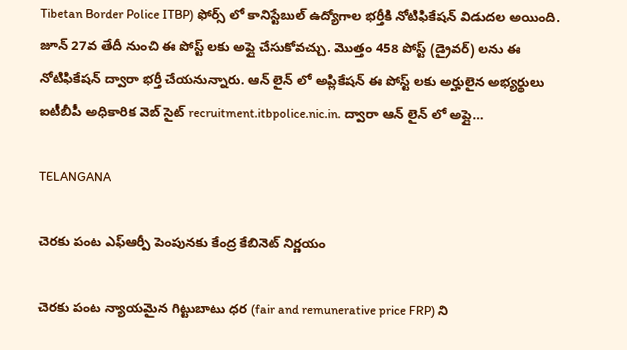Tibetan Border Police ITBP) ఫోర్స్ లో కానిస్టేబుల్ ఉద్యోగాల భర్తీకి నోటిఫికేషన్ విడుదల అయింది. జూన్ 27వ తేదీ నుంచి ఈ పోస్ట్ లకు అప్లై చేసుకోవచ్చు. మొత్తం 458 పోస్ట్ (డ్రైవర్) లను ఈ నోటిఫికేషన్ ద్వారా భర్తీ చేయనున్నారు. ఆన్ లైన్ లో అప్లికేషన్ ఈ పోస్ట్ లకు అర్హులైన అభ్యర్థులు ఐటీబీపీ అధికారిక వెబ్ సైట్ recruitment.itbpolice.nic.in. ద్వారా ఆన్ లైన్ లో అప్లై…

TELANGANA

చెరకు పంట ఎఫ్ఆర్పీ పెంపునకు కేంద్ర కేబినెట్ నిర్ణయం

చెరకు పంట న్యాయమైన గిట్టుబాటు ధర (fair and remunerative price FRP) ని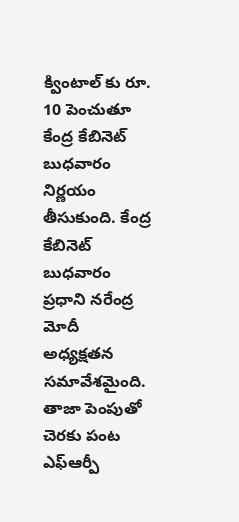క్వింటాల్ కు రూ. 10 పెంచుతూ కేంద్ర కేబినెట్ బుధవారం నిర్ణయం తీసుకుంది. కేంద్ర కేబినెట్ బుధవారం ప్రధాని నరేంద్ర మోదీ అధ్యక్షతన సమావేశమైంది. తాజా పెంపుతో చెరకు పంట ఎఫ్ఆర్పీ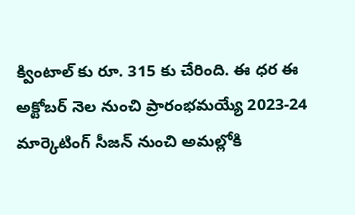క్వింటాల్ కు రూ. 315 కు చేరింది. ఈ ధర ఈ అక్టోబర్ నెల నుంచి ప్రారంభమయ్యే 2023-24 మార్కెటింగ్ సీజన్ నుంచి అమల్లోకి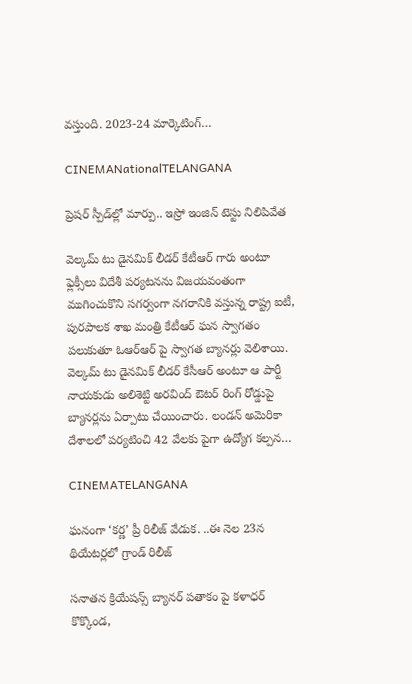వస్తుంది. 2023-24 మార్కెటింగ్…

CINEMANationalTELANGANA

ప్రెషర్ స్పీడ్‌ల్లో మార్పు.. ఇస్రో ఇంజిన్ టెస్టు నిలిపివేత

వెల్కమ్ టు డైనమిక్ లీడర్ కేటీఆర్ గారు అంటూ ఫ్లెక్సీలు విదేశీ పర్యటనను విజయవంతంగా ముగించుకొని సగర్వంగా నగరానికి వస్తున్న రాష్ట్ర ఐటీ, పురపాలక శాఖ మంత్రి కేటీఆర్ ఘన స్వాగతం పలుకుతూ ఓఆర్ఆర్ పై స్వాగత బ్యానర్లు వెలిశాయి. వెల్కమ్ టు డైనమిక్ లీడర్ కేసీఆర్ అంటూ ఆ పార్టీ నాయకుడు అలిశెట్టి అరవింద్ ఔటర్ రింగ్ రోడ్డుపై బ్యానర్లను ఏర్పాటు చేయించారు. లండన్ అమెరికా దేశాలలో పర్యటించి 42 వేలకు పైగా ఉద్యోగ కల్పన…

CINEMATELANGANA

ఘనంగా ‘కర్ణ’ ప్రీ రిలీజ్ వేడుక. ..ఈ నెల 23న థియేటర్లలో గ్రాండ్ రిలీజ్

సనాతన క్రియేషన్స్ బ్యానర్ పతాకం పై కళాధర్ కొక్కొండ,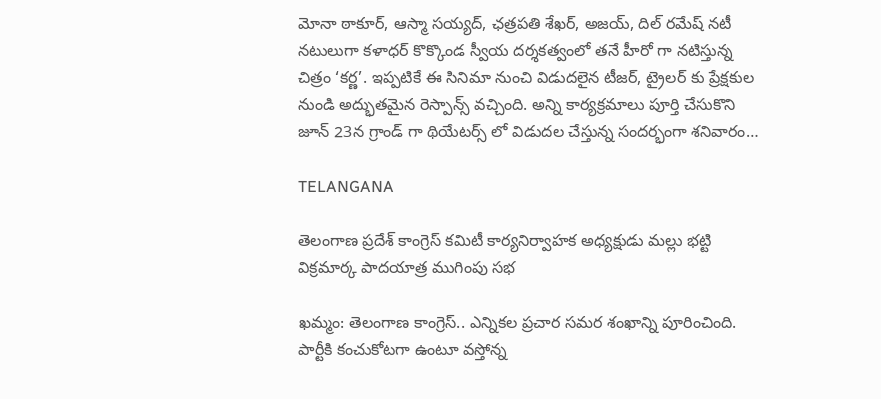మోనా ఠాకూర్, ఆస్మా సయ్యద్, ఛత్రపతి శేఖర్, అజయ్, దిల్ రమేష్ నటీ నటులుగా కళాధర్ కొక్కొండ స్వీయ దర్శకత్వంలో తనే హీరో గా నటిస్తున్న చిత్రం ‘కర్ణ’. ఇప్పటికే ఈ సినిమా నుంచి విడుదలైన టీజర్, ట్రైలర్ కు ప్రేక్షకుల నుండి అద్భుతమైన రెస్పాన్స్ వచ్చింది. అన్ని కార్యక్రమాలు పూర్తి చేసుకొని జూన్ 23న గ్రాండ్ గా థియేటర్స్ లో విడుదల చేస్తున్న సందర్భంగా శనివారం…

TELANGANA

తెలంగాణ ప్రదేశ్ కాంగ్రెస్ కమిటీ కార్యనిర్వాహక అధ్యక్షుడు మల్లు భట్టి విక్రమార్క పాదయాత్ర ముగింపు సభ

ఖమ్మం: తెలంగాణ కాంగ్రెస్.. ఎన్నికల ప్రచార సమర శంఖాన్ని పూరించింది. పార్టీకి కంచుకోటగా ఉంటూ వస్తోన్న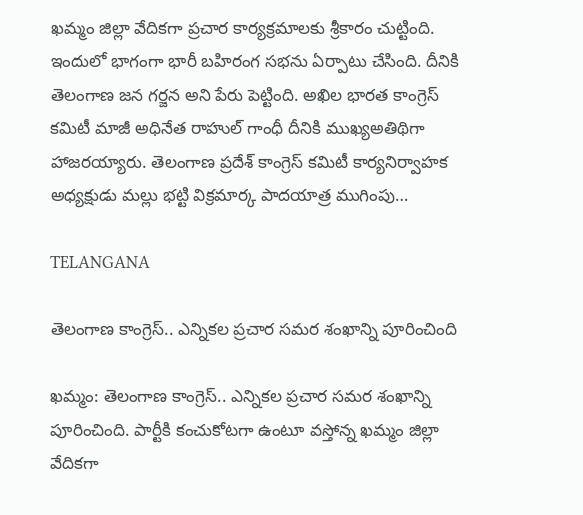ఖమ్మం జిల్లా వేదికగా ప్రచార కార్యక్రమాలకు శ్రీకారం చుట్టింది. ఇందులో భాగంగా భారీ బహిరంగ సభను ఏర్పాటు చేసింది. దీనికి తెలంగాణ జన గర్జన అని పేరు పెట్టింది. అఖిల భారత కాంగ్రెస్ కమిటీ మాజీ అధినేత రాహుల్ గాంధీ దీనికి ముఖ్యఅతిథిగా హాజరయ్యారు. తెలంగాణ ప్రదేశ్ కాంగ్రెస్ కమిటీ కార్యనిర్వాహక అధ్యక్షుడు మల్లు భట్టి విక్రమార్క పాదయాత్ర ముగింపు…

TELANGANA

తెలంగాణ కాంగ్రెస్.. ఎన్నికల ప్రచార సమర శంఖాన్ని పూరించింది

ఖమ్మం: తెలంగాణ కాంగ్రెస్.. ఎన్నికల ప్రచార సమర శంఖాన్ని పూరించింది. పార్టీకి కంచుకోటగా ఉంటూ వస్తోన్న ఖమ్మం జిల్లా వేదికగా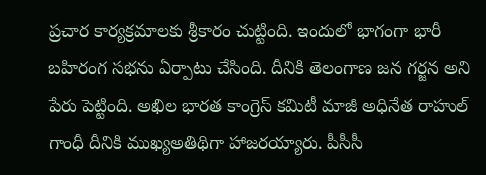ప్రచార కార్యక్రమాలకు శ్రీకారం చుట్టింది. ఇందులో భాగంగా భారీ బహిరంగ సభను ఏర్పాటు చేసింది. దీనికి తెలంగాణ జన గర్జన అని పేరు పెట్టింది. అఖిల భారత కాంగ్రెస్ కమిటీ మాజీ అధినేత రాహుల్ గాంధీ దీనికి ముఖ్యఅతిథిగా హాజరయ్యారు. పీసీసీ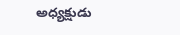అధ్యక్షుడు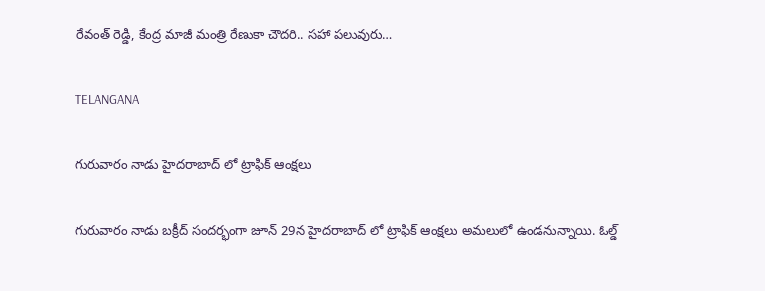రేవంత్ రెడ్డి, కేంద్ర మాజీ మంత్రి రేణుకా చౌదరి.. సహా పలువురు…

TELANGANA

గురువారం నాడు హైదరాబాద్ లో ట్రాఫిక్ ఆంక్షలు

గురువారం నాడు బక్రీద్ సందర్భంగా జూన్ 29న హైదరాబాద్ లో ట్రాఫిక్ ఆంక్షలు అమలులో ఉండనున్నాయి. ఓల్డ్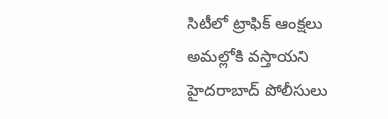సిటీలో ట్రాఫిక్ ఆంక్షలు అమల్లోకి వస్తాయని హైదరాబాద్ పోలీసులు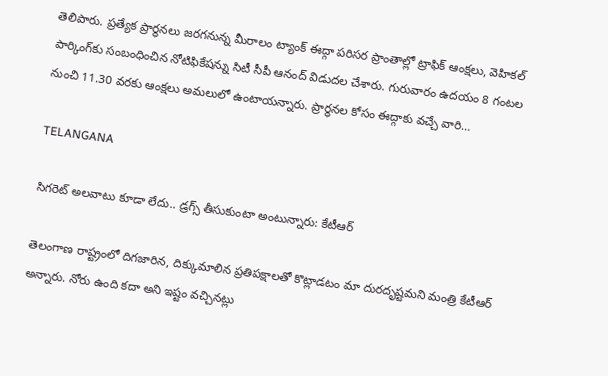తెలిపారు. ప్రత్యేక ప్రార్థనలు జరగనున్న మీరాలం ట్యాంక్ ఈద్గా పరిసర ప్రాంతాల్లో ట్రాఫిక్ ఆంక్షలు, వెహికల్‌ పార్కింగ్‌కు సంబంధించిన నోటిఫికేషన్ను సిటీ సీపీ ఆనంద్ విడుదల చేశారు. గురువారం ఉదయం 8 గంటల నుంచి 11.30 వరకు ఆంక్షలు అమలులో ఉంటాయన్నారు. ప్రార్థనల కోసం ఈద్గాకు వచ్చే వారి…

TELANGANA

సిగరెట్ అలవాటు కూడా లేదు.. డ్రగ్స్ తీసుకుంటా అంటున్నారు: కేటీఆర్

తెలంగాణ రాష్ట్రంలో దిగజారిన, దిక్కుమాలిన ప్రతిపక్షాలతో కొట్లాడటం మా దురదృష్టమని మంత్రి కేటీఆర్ అన్నారు. నోరు ఉంది కదా అని ఇష్టం వచ్చినట్లు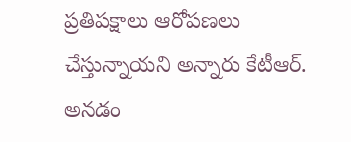ప్రతిపక్షాలు ఆరోపణలు చేస్తున్నాయని అన్నారు కేటీఆర్. అనడం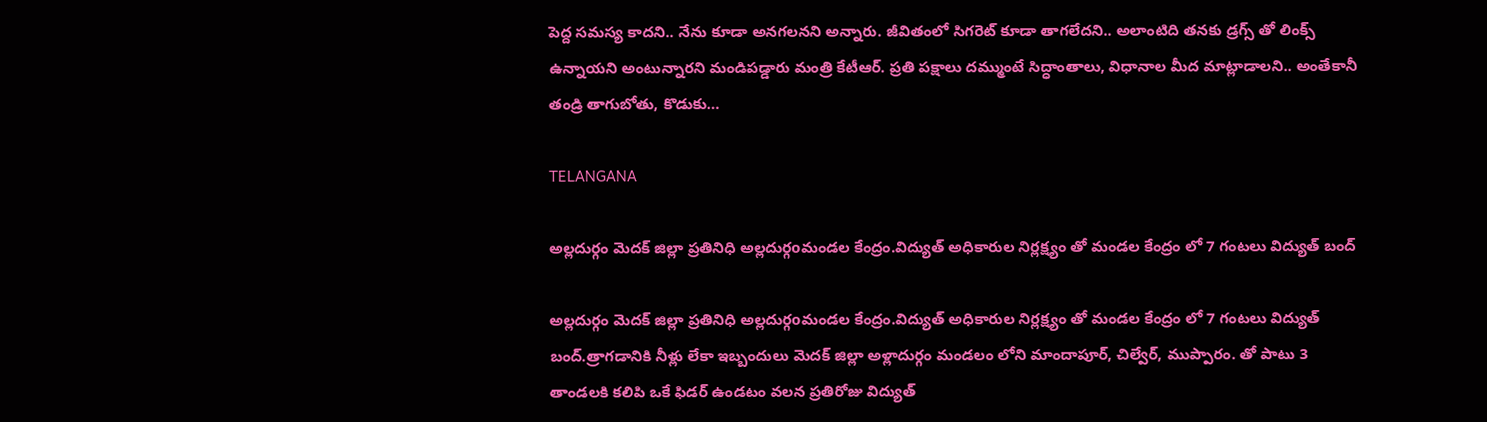పెద్ద సమస్య కాదని.. నేను కూడా అనగలనని అన్నారు. జీవితంలో సిగరెట్ కూడా తాగలేదని.. అలాంటిది తనకు డ్రగ్స్ తో లింక్స్ ఉన్నాయని అంటున్నారని మండిపడ్డారు మంత్రి కేటీఆర్. ప్రతి పక్షాలు దమ్ముంటే సిద్ధాంతాలు, విధానాల మీద మాట్లాడాలని.. అంతేకానీ తండ్రి తాగుబోతు, కొడుకు…

TELANGANA

అల్లదుర్గం మెదక్ జిల్లా ప్రతినిధి అల్లదుర్గoమండల కేంద్రం.విద్యుత్ అధికారుల నిర్లక్ష్యం తో మండల కేంద్రం లో 7 గంటలు విద్యుత్ బంద్

అల్లదుర్గం మెదక్ జిల్లా ప్రతినిధి అల్లదుర్గoమండల కేంద్రం.విద్యుత్ అధికారుల నిర్లక్ష్యం తో మండల కేంద్రం లో 7 గంటలు విద్యుత్ బంద్.త్రాగడానికి నీళ్లు లేకా ఇబ్బందులు మెదక్ జిల్లా అళ్లాదుర్గం మండలం లోని మాందాపూర్, చిల్వేర్, ముప్పారం. తో పాటు 3 తాండలకి కలిపి ఒకే ఫిడర్ ఉండటం వలన ప్రతిరోజు విద్యుత్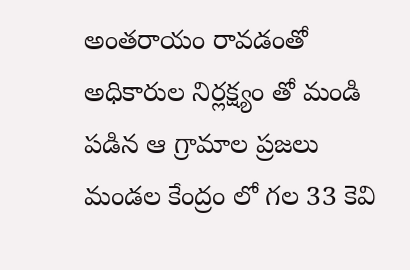అంతరాయం రావడంతో అధికారుల నిర్లక్ష్యం తో మండి పడిన ఆ గ్రామాల ప్రజలు మండల కేంద్రం లో గల 33 కెవి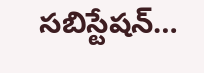సబిస్టేషన్…